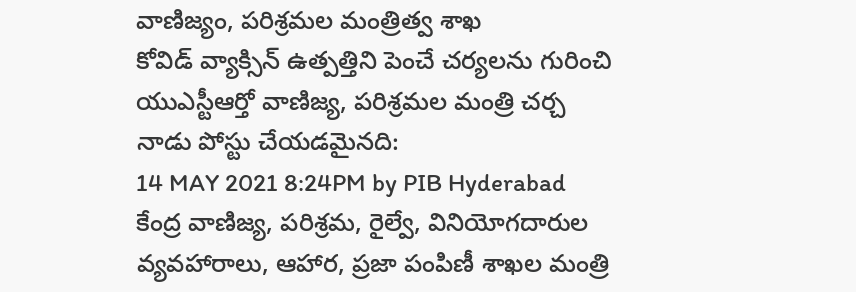వాణిజ్యం, పరిశ్రమల మంత్రిత్వ శాఖ
కోవిడ్ వ్యాక్సిన్ ఉత్పత్తిని పెంచే చర్యలను గురించి యుఎస్టీఆర్తో వాణిజ్య, పరిశ్రమల మంత్రి చర్చ
నాడు పోస్టు చేయడమైనది:
14 MAY 2021 8:24PM by PIB Hyderabad
కేంద్ర వాణిజ్య, పరిశ్రమ, రైల్వే, వినియోగదారుల వ్యవహారాలు, ఆహార, ప్రజా పంపిణీ శాఖల మంత్రి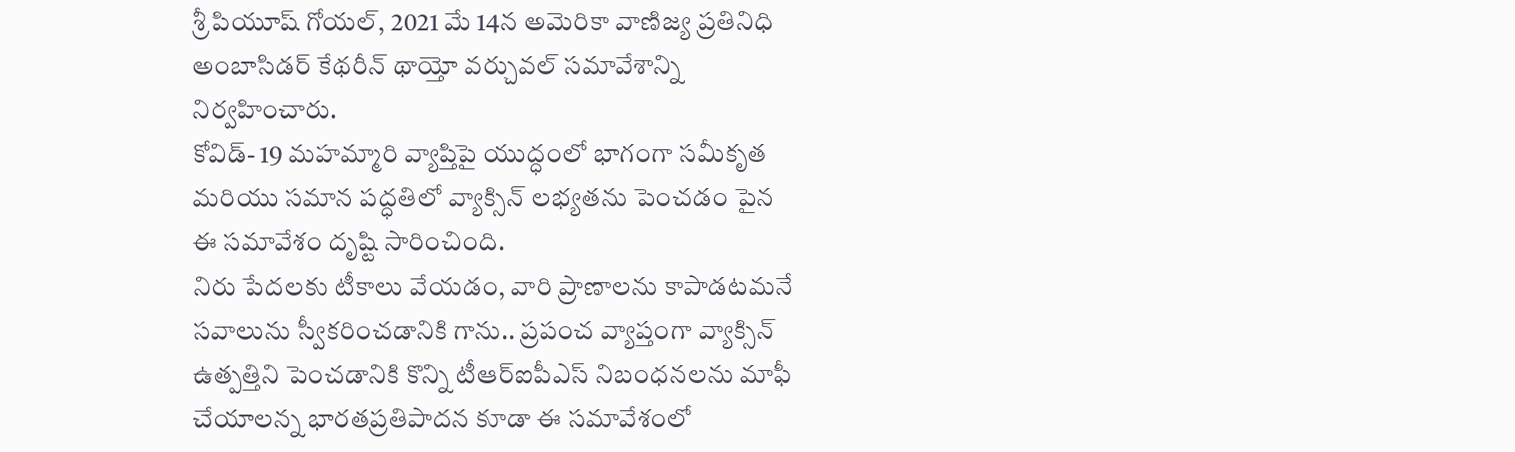శ్రీ పియూష్ గోయల్, 2021 మే 14న అమెరికా వాణిజ్య ప్రతినిధి అంబాసిడర్ కేథరీన్ థాయ్తో వర్చువల్ సమావేశాన్ని నిర్వహించారు.
కోవిడ్- 19 మహమ్మారి వ్యాప్తిపై యుద్ధంలో భాగంగా సమీకృత మరియు సమాన పద్ధతిలో వ్యాక్సిన్ లభ్యతను పెంచడం పైన ఈ సమావేశం దృష్టి సారించింది.
నిరు పేదలకు టీకాలు వేయడం, వారి ప్రాణాలను కాపాడటమనే సవాలును స్వీకరించడానికి గాను.. ప్రపంచ వ్యాప్తంగా వ్యాక్సిన్ ఉత్పత్తిని పెంచడానికి కొన్ని టీఆర్ఐపీఎస్ నిబంధనలను మాఫీ చేయాలన్న భారతప్రతిపాదన కూడా ఈ సమావేశంలో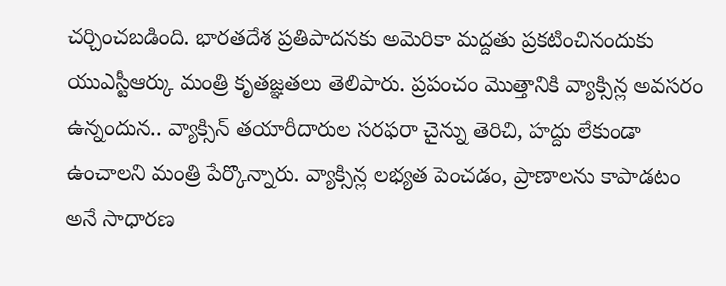చర్చించబడింది. భారతదేశ ప్రతిపాదనకు అమెరికా మద్దతు ప్రకటించినందుకు యుఎస్టీఆర్కు మంత్రి కృతజ్ఞతలు తెలిపారు. ప్రపంచం మొత్తానికి వ్యాక్సిన్ల అవసరం ఉన్నందున.. వ్యాక్సిన్ తయారీదారుల సరఫరా చైన్ను తెరిచి, హద్దు లేకుండా ఉంచాలని మంత్రి పేర్కొన్నారు. వ్యాక్సిన్ల లభ్యత పెంచడం, ప్రాణాలను కాపాడటం అనే సాధారణ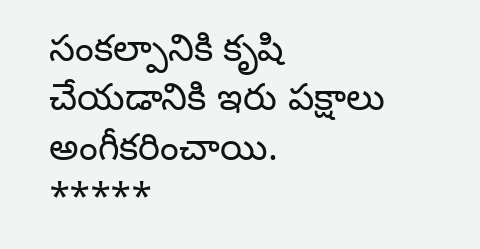సంకల్పానికి కృషి చేయడానికి ఇరు పక్షాలు అంగీకరించాయి.
*****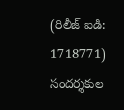(రిలీజ్ ఐడి: 1718771)
సందర్శకుల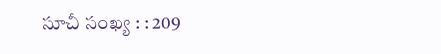సూచీ సంఖ్య : : 209